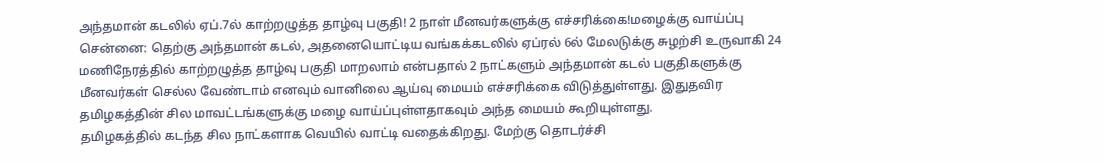அந்தமான் கடலில் ஏப்.7ல் காற்றழுத்த தாழ்வு பகுதி! 2 நாள் மீனவர்களுக்கு எச்சரிக்கை!மழைக்கு வாய்ப்பு
சென்னை: தெற்கு அந்தமான் கடல், அதனையொட்டிய வங்கக்கடலில் ஏப்ரல் 6ல் மேலடுக்கு சுழற்சி உருவாகி 24 மணிநேரத்தில் காற்றழுத்த தாழ்வு பகுதி மாறலாம் என்பதால் 2 நாட்களும் அந்தமான் கடல் பகுதிகளுக்கு மீனவர்கள் செல்ல வேண்டாம் எனவும் வானிலை ஆய்வு மையம் எச்சரிக்கை விடுத்துள்ளது. இதுதவிர தமிழகத்தின் சில மாவட்டங்களுக்கு மழை வாய்ப்புள்ளதாகவும் அந்த மையம் கூறியுள்ளது.
தமிழகத்தில் கடந்த சில நாட்களாக வெயில் வாட்டி வதைக்கிறது. மேற்கு தொடர்ச்சி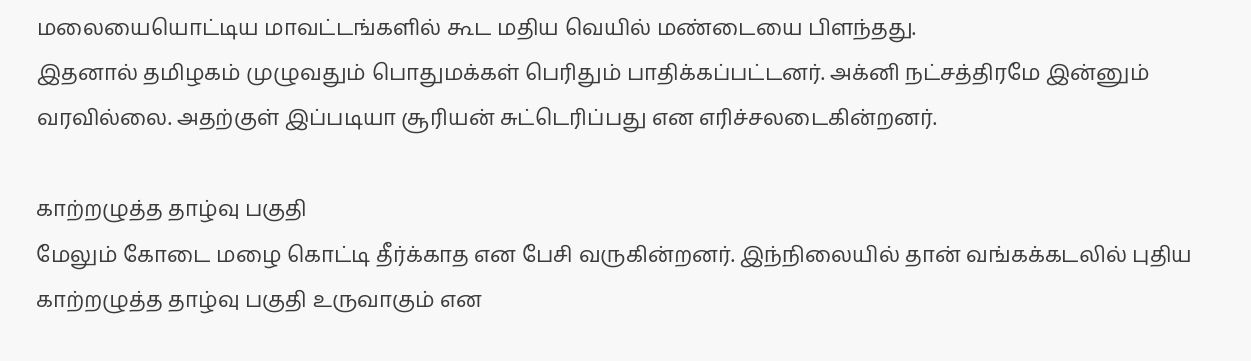மலையையொட்டிய மாவட்டங்களில் கூட மதிய வெயில் மண்டையை பிளந்தது.
இதனால் தமிழகம் முழுவதும் பொதுமக்கள் பெரிதும் பாதிக்கப்பட்டனர். அக்னி நட்சத்திரமே இன்னும் வரவில்லை. அதற்குள் இப்படியா சூரியன் சுட்டெரிப்பது என எரிச்சலடைகின்றனர்.

காற்றழுத்த தாழ்வு பகுதி
மேலும் கோடை மழை கொட்டி தீர்க்காத என பேசி வருகின்றனர். இந்நிலையில் தான் வங்கக்கடலில் புதிய காற்றழுத்த தாழ்வு பகுதி உருவாகும் என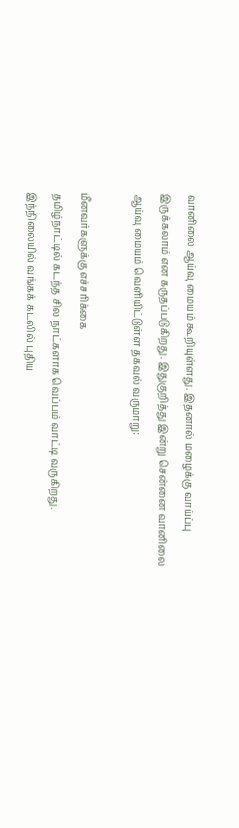வானிலை ஆய்வு மையம் கூறியுள்ளது. இதனால் மழைக்கு வாய்ப்பு இருக்கலாம் என கருதப்படுகிறது. இதுகுறித்து இன்று சென்னை வானிலை ஆய்வு மையம் வெளியிட்டுள்ள தகவல் வருமாறு:

மீனவர்களுக்கு எச்சரிக்கை
தமிழ்நாட்டில் கடந்த சில நாட்களாக வெப்பம் வாட்டி வருகிறது. இந்நிலையில் வங்கக் கடலில் புதிய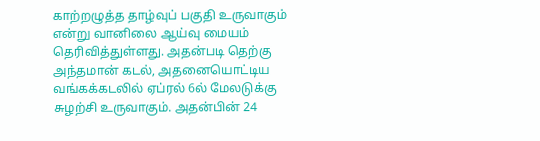காற்றழுத்த தாழ்வுப் பகுதி உருவாகும் என்று வானிலை ஆய்வு மையம் தெரிவித்துள்ளது. அதன்படி தெற்கு அந்தமான் கடல், அதனையொட்டிய வங்கக்கடலில் ஏப்ரல் 6ல் மேலடுக்கு சுழற்சி உருவாகும். அதன்பின் 24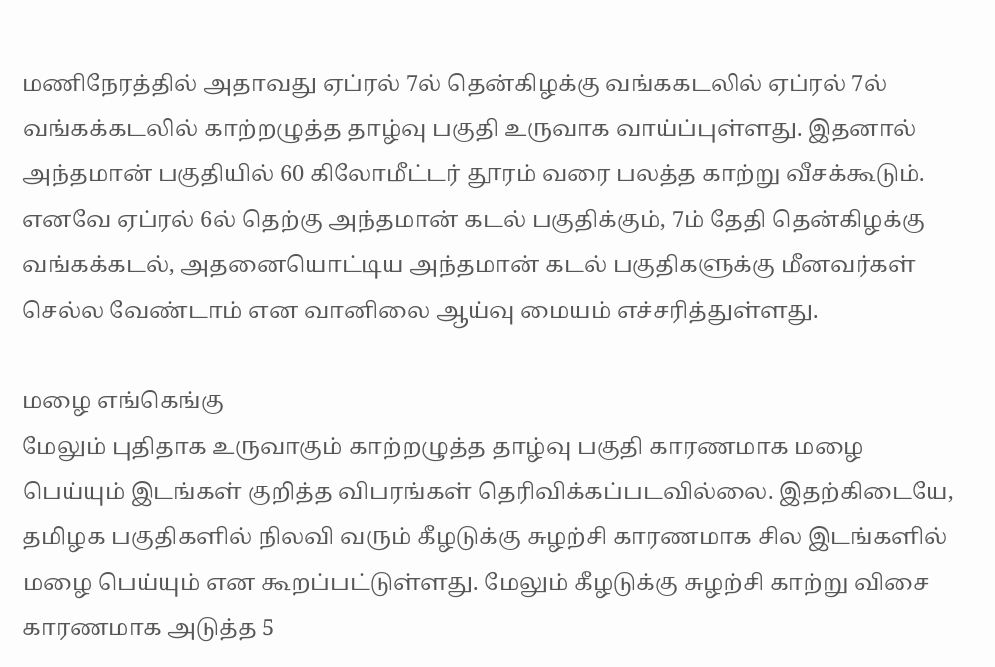மணிநேரத்தில் அதாவது ஏப்ரல் 7ல் தென்கிழக்கு வங்ககடலில் ஏப்ரல் 7ல் வங்கக்கடலில் காற்றழுத்த தாழ்வு பகுதி உருவாக வாய்ப்புள்ளது. இதனால் அந்தமான் பகுதியில் 60 கிலோமீட்டர் தூரம் வரை பலத்த காற்று வீசக்கூடும். எனவே ஏப்ரல் 6ல் தெற்கு அந்தமான் கடல் பகுதிக்கும், 7ம் தேதி தென்கிழக்கு வங்கக்கடல், அதனையொட்டிய அந்தமான் கடல் பகுதிகளுக்கு மீனவர்கள் செல்ல வேண்டாம் என வானிலை ஆய்வு மையம் எச்சரித்துள்ளது.

மழை எங்கெங்கு
மேலும் புதிதாக உருவாகும் காற்றழுத்த தாழ்வு பகுதி காரணமாக மழை பெய்யும் இடங்கள் குறித்த விபரங்கள் தெரிவிக்கப்படவில்லை. இதற்கிடையே, தமிழக பகுதிகளில் நிலவி வரும் கீழடுக்கு சுழற்சி காரணமாக சில இடங்களில் மழை பெய்யும் என கூறப்பட்டுள்ளது. மேலும் கீழடுக்கு சுழற்சி காற்று விசை காரணமாக அடுத்த 5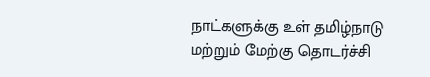நாட்களுக்கு உள் தமிழ்நாடு மற்றும் மேற்கு தொடர்ச்சி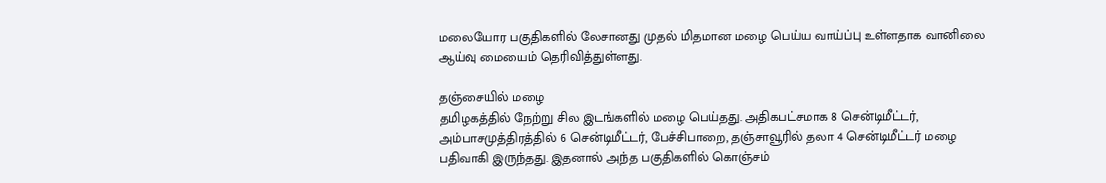மலையோர பகுதிகளில் லேசானது முதல் மிதமான மழை பெய்ய வாய்ப்பு உள்ளதாக வானிலை ஆய்வு மையைம் தெரிவித்துள்ளது.

தஞ்சையில் மழை
தமிழகத்தில் நேற்று சில இடங்களில் மழை பெய்தது. அதிகபட்சமாக 8 சென்டிமீட்டர், அம்பாசமுத்திரத்தில் 6 சென்டிமீட்டர், பேச்சிபாறை, தஞ்சாவூரில் தலா 4 சென்டிமீட்டர் மழை பதிவாகி இருந்தது. இதனால் அந்த பகுதிகளில் கொஞ்சம்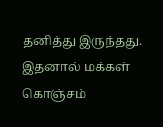தனித்து இருந்தது. இதனால் மக்கள் கொஞ்சம்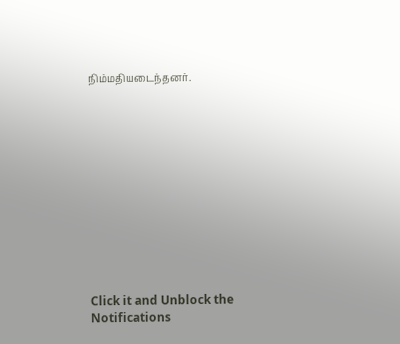நிம்மதியடைந்தனர்.












Click it and Unblock the Notifications